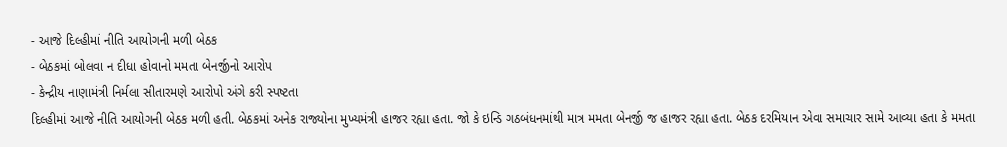- આજે દિલ્હીમાં નીતિ આયોગની મળી બેઠક
- બેઠકમાં બોલવા ન દીધા હોવાનો મમતા બેનર્જીનો આરોપ
- કેન્દ્રીય નાણામંત્રી નિર્મલા સીતારમણે આરોપો અંગે કરી સ્પષ્ટતા
દિલ્હીમાં આજે નીતિ આયોગની બેઠક મળી હતી. બેઠકમાં અનેક રાજ્યોના મુખ્યમંત્રી હાજર રહ્યા હતા. જો કે ઇન્ડિ ગઠબંધનમાંથી માત્ર મમતા બેનર્જી જ હાજર રહ્યા હતા. બેઠક દરમિયાન એવા સમાચાર સામે આવ્યા હતા કે મમતા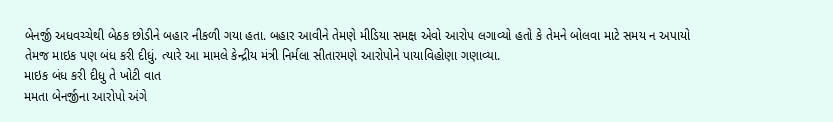બેનર્જી અધવચ્ચેથી બેઠક છોડીને બહાર નીકળી ગયા હતા. બહાર આવીને તેમણે મીડિયા સમક્ષ એવો આરોપ લગાવ્યો હતો કે તેમને બોલવા માટે સમય ન અપાયો તેમજ માઇક પણ બંધ કરી દીધું. ત્યારે આ મામલે કેન્દ્રીય મંત્રી નિર્મલા સીતારમણે આરોપોને પાયાવિહોણા ગણાવ્યા.
માઇક બંધ કરી દીધુ તે ખોટી વાત
મમતા બેનર્જીના આરોપો અંગે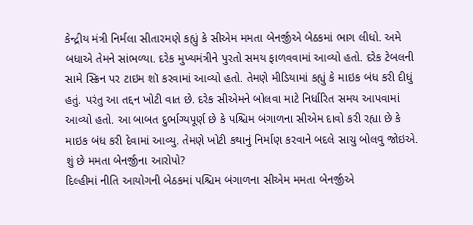કેન્દ્રીય મંત્રી નિર્મલા સીતારમણે કહ્યું કે સીએમ મમતા બેનર્જીએ બેઠકમાં ભાગ લીધો. અમે બધાએ તેમને સાંભળ્યા. દરેક મુખ્યમંત્રીને પુરતો સમય ફાળવવામાં આવ્યો હતો. દરેક ટેબલની સામે સ્ક્રિન પર ટાઇમ શૉ કરવામાં આવ્યો હતો. તેમણે મીડિયામાં કહ્યું કે માઇક બંધ કરી દીધું હતું. પરંતુ આ તદ્દન ખોટી વાત છે. દરેક સીએમને બોલવા માટે નિર્ધારિત સમય આપવામાં આવ્યો હતો. આ બાબત દુર્ભાગ્યપૂર્ણ છે કે પશ્ચિમ બંગાળના સીએમ દાવો કરી રહ્યા છે કે માઇક બંધ કરી દેવામાં આવ્યુ. તેમણે ખોટી કથાનું નિર્માણ કરવાને બદલે સાચુ બોલવુ જોઇએ.
શું છે મમતા બેનર્જીના આરોપો?
દિલ્હીમાં નીતિ આયોગની બેઠકમાં પશ્ચિમ બંગાળના સીએમ મમતા બેનર્જીએ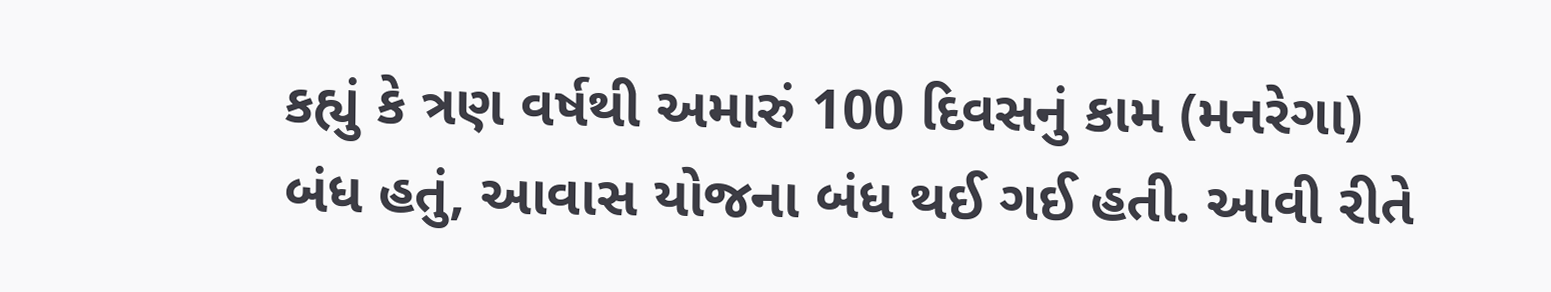કહ્યું કે ત્રણ વર્ષથી અમારું 100 દિવસનું કામ (મનરેગા) બંધ હતું, આવાસ યોજના બંધ થઈ ગઈ હતી. આવી રીતે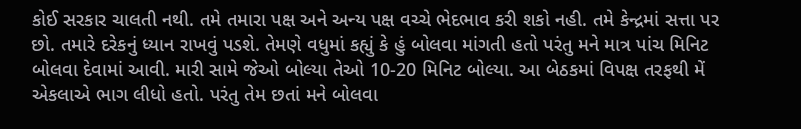કોઈ સરકાર ચાલતી નથી. તમે તમારા પક્ષ અને અન્ય પક્ષ વચ્ચે ભેદભાવ કરી શકો નહી. તમે કેન્દ્રમાં સત્તા પર છો. તમારે દરેકનું ધ્યાન રાખવું પડશે. તેમણે વધુમાં કહ્યું કે હું બોલવા માંગતી હતો પરંતુ મને માત્ર પાંચ મિનિટ બોલવા દેવામાં આવી. મારી સામે જેઓ બોલ્યા તેઓ 10-20 મિનિટ બોલ્યા. આ બેઠકમાં વિપક્ષ તરફથી મેં એકલાએ ભાગ લીધો હતો. પરંતુ તેમ છતાં મને બોલવા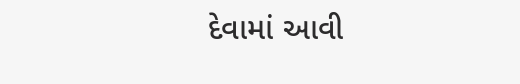દેવામાં આવી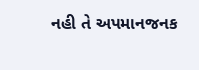નહી તે અપમાનજનક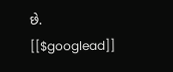છે.
[[$googlead]]